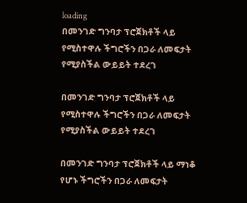loading
በመንገድ ግንባታ ፕሮጀክቶች ላይ የሚስተዋሉ ችግሮችን በጋራ ለመፍታት የሚያስችል ውይይት ተደረገ

በመንገድ ግንባታ ፕሮጀክቶች ላይ የሚስተዋሉ ችግሮችን በጋራ ለመፍታት የሚያስችል ውይይት ተደረገ

በመንገድ ግንባታ ፕሮጀክቶች ላይ ማነቆ የሆኑ ችግሮችን በጋራ ለመፍታት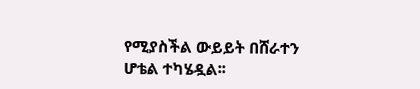የሚያስችል ውይይት በሸራተን ሆቴል ተካሄዷል፡፡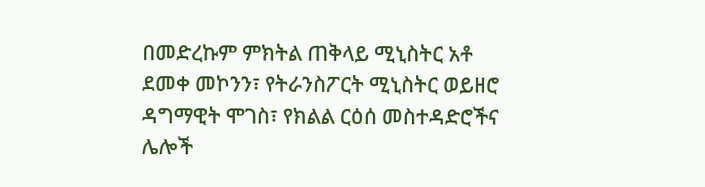በመድረኩም ምክትል ጠቅላይ ሚኒስትር አቶ ደመቀ መኮንን፣ የትራንስፖርት ሚኒስትር ወይዘሮ ዳግማዊት ሞገስ፣ የክልል ርዕሰ መስተዳድሮችና ሌሎች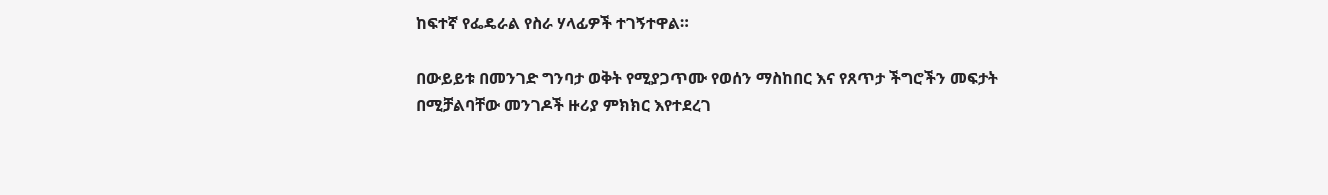ከፍተኛ የፌዴራል የስራ ሃላፊዎች ተገኝተዋል።

በውይይቱ በመንገድ ግንባታ ወቅት የሚያጋጥሙ የወሰን ማስከበር እና የጸጥታ ችግሮችን መፍታት በሚቻልባቸው መንገዶች ዙሪያ ምክክር እየተደረገ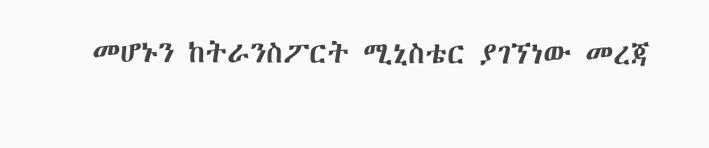መሆኑን ከትራንስፖርት ሚኒስቴር ያገኘነው መረጃ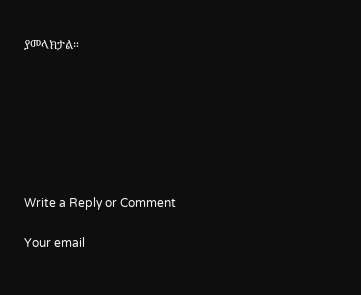ያመላክታል።







Write a Reply or Comment

Your email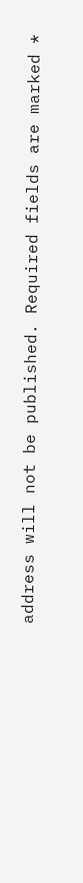address will not be published. Required fields are marked *